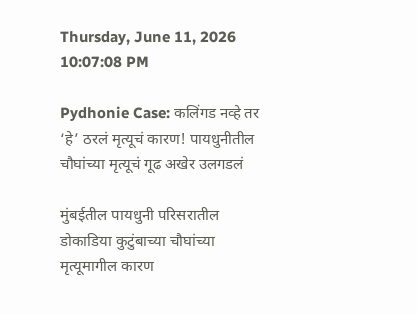Thursday, June 11, 2026 10:07:08 PM

Pydhonie Case: कलिंगड नव्हे तर ‘हे’ ठरलं मृत्यूचं कारण! पायधुनीतील चौघांच्या मृत्यूचं गूढ अखेर उलगडलं

मुंबईतील पायधुनी परिसरातील डोकाडिया कुटुंबाच्या चौघांच्या मृत्यूमागील कारण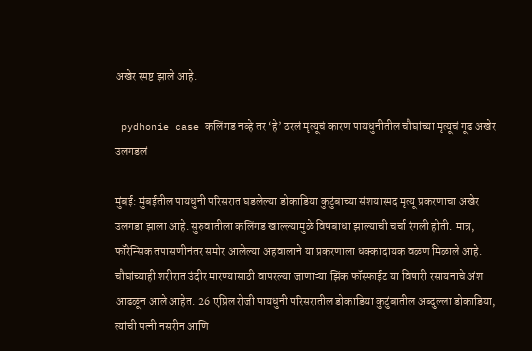अखेर स्पष्ट झाले आहे.

 pydhonie case कलिंगड नव्हे तर ‘हे’ ठरलं मृत्यूचं कारण पायधुनीतील चौघांच्या मृत्यूचं गूढ अखेर उलगडलं

मुंबई: मुंबईतील पायधुनी परिसरात घडलेल्या डोकाडिया कुटुंबाच्या संशयास्पद मृत्यू प्रकरणाचा अखेर उलगडा झाला आहे. सुरुवातीला कलिंगड खाल्ल्यामुळे विषबाधा झाल्याची चर्चा रंगली होती. मात्र, फॉरेन्सिक तपासणीनंतर समोर आलेल्या अहवालाने या प्रकरणाला धक्कादायक वळण मिळाले आहे. चौघांच्याही शरीरात उंदीर मारण्यासाठी वापरल्या जाणाऱ्या झिंक फॉस्फाईट या विषारी रसायनाचे अंश आढळून आले आहेत. 26 एप्रिल रोजी पायधुनी परिसरातील डोकाडिया कुटुंबातील अब्दुल्ला डोकाडिया, त्यांची पत्नी नसरीन आणि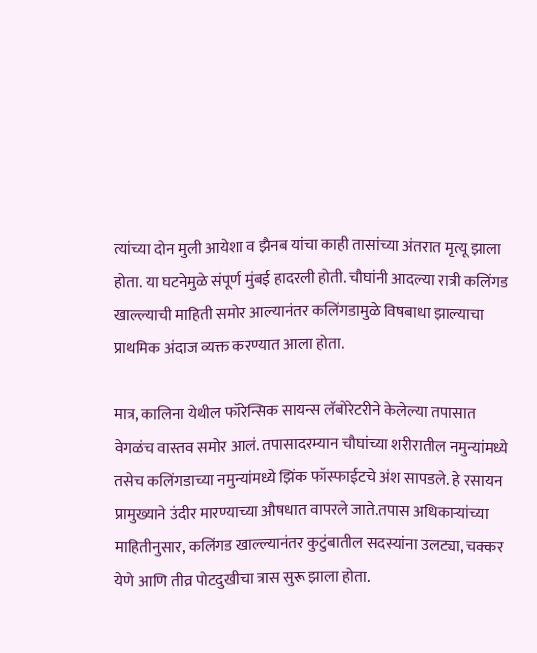त्यांच्या दोन मुली आयेशा व झैनब यांचा काही तासांच्या अंतरात मृत्यू झाला होता. या घटनेमुळे संपूर्ण मुंबई हादरली होती. चौघांनी आदल्या रात्री कलिंगड खाल्ल्याची माहिती समोर आल्यानंतर कलिंगडामुळे विषबाधा झाल्याचा प्राथमिक अंदाज व्यक्त करण्यात आला होता.

मात्र, कालिना येथील फॉरेन्सिक सायन्स लॅबोरेटरीने केलेल्या तपासात वेगळंच वास्तव समोर आलं. तपासादरम्यान चौघांच्या शरीरातील नमुन्यांमध्ये तसेच कलिंगडाच्या नमुन्यांमध्ये झिंक फॉस्फाईटचे अंश सापडले. हे रसायन प्रामुख्याने उंदीर मारण्याच्या औषधात वापरले जाते.तपास अधिकाऱ्यांच्या माहितीनुसार, कलिंगड खाल्ल्यानंतर कुटुंबातील सदस्यांना उलट्या, चक्कर येणे आणि तीव्र पोटदुखीचा त्रास सुरू झाला होता.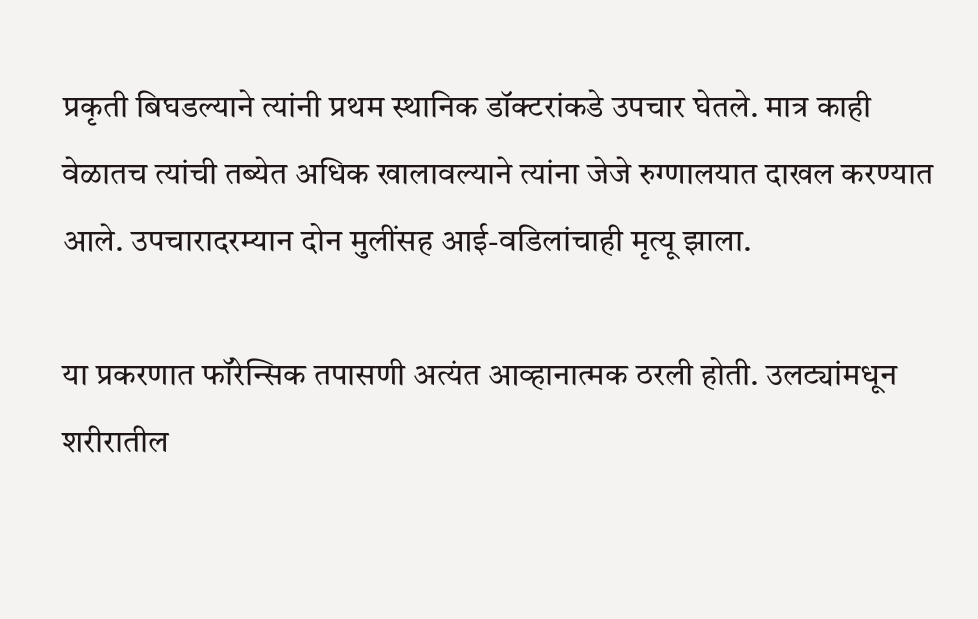प्रकृती बिघडल्याने त्यांनी प्रथम स्थानिक डॉक्टरांकडे उपचार घेतले. मात्र काही वेळातच त्यांची तब्येत अधिक खालावल्याने त्यांना जेजे रुग्णालयात दाखल करण्यात आले. उपचारादरम्यान दोन मुलींसह आई-वडिलांचाही मृत्यू झाला.

या प्रकरणात फॉरेन्सिक तपासणी अत्यंत आव्हानात्मक ठरली होती. उलट्यांमधून शरीरातील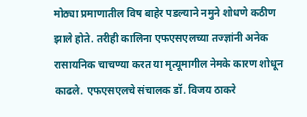मोठ्या प्रमाणातील विष बाहेर पडल्याने नमुने शोधणे कठीण झाले होते. तरीही कालिना एफएसएलच्या तज्ज्ञांनी अनेक रासायनिक चाचण्या करत या मृत्यूमागील नेमके कारण शोधून काढले. एफएसएलचे संचालक डॉ. विजय ठाकरे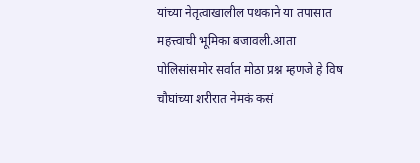यांच्या नेतृत्वाखालील पथकाने या तपासात महत्त्वाची भूमिका बजावली.आता पोलिसांसमोर सर्वात मोठा प्रश्न म्हणजे हे विष चौघांच्या शरीरात नेमकं कसं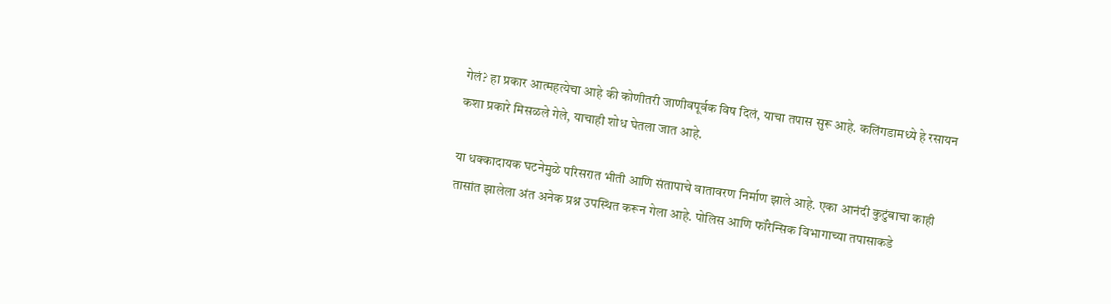गेलं? हा प्रकार आत्महत्येचा आहे की कोणीतरी जाणीवपूर्वक विष दिलं, याचा तपास सुरू आहे. कलिंगडामध्ये हे रसायन कशा प्रकारे मिसळले गेले, याचाही शोध घेतला जात आहे.

या धक्कादायक घटनेमुळे परिसरात भीती आणि संतापाचे वातावरण निर्माण झाले आहे. एका आनंदी कुटुंबाचा काही तासांत झालेला अंत अनेक प्रश्न उपस्थित करून गेला आहे. पोलिस आणि फॉरेन्सिक विभागाच्या तपासाकडे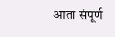आता संपूर्ण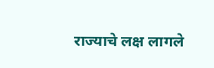राज्याचे लक्ष लागले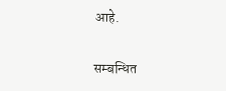आहे.


सम्बन्धित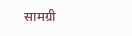सामग्री